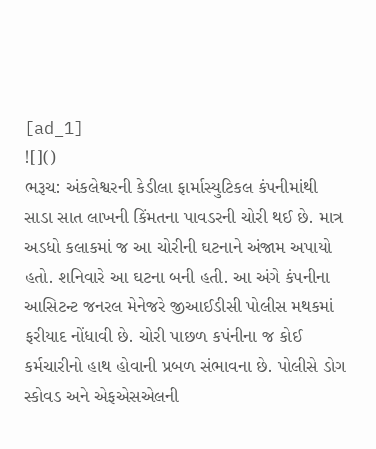[ad_1]
![]()
ભરૂચ: અંકલેશ્વરની કેડીલા ફાર્માસ્યુટિકલ કંપનીમાંથી સાડા સાત લાખની કિંમતના પાવડરની ચોરી થઈ છે. માત્ર અડધો કલાકમાં જ આ ચોરીની ઘટનાને અંજામ અપાયો હતો. શનિવારે આ ઘટના બની હતી. આ અંગે કંપનીના આસિટન્ટ જનરલ મેનેજરે જીઆઈડીસી પોલીસ મથકમાં ફરીયાદ નોંધાવી છે. ચોરી પાછળ કપંનીના જ કોઈ કર્મચારીનો હાથ હોવાની પ્રબળ સંભાવના છે. પોલીસે ડોગ સ્કોવડ અને એફએસએલની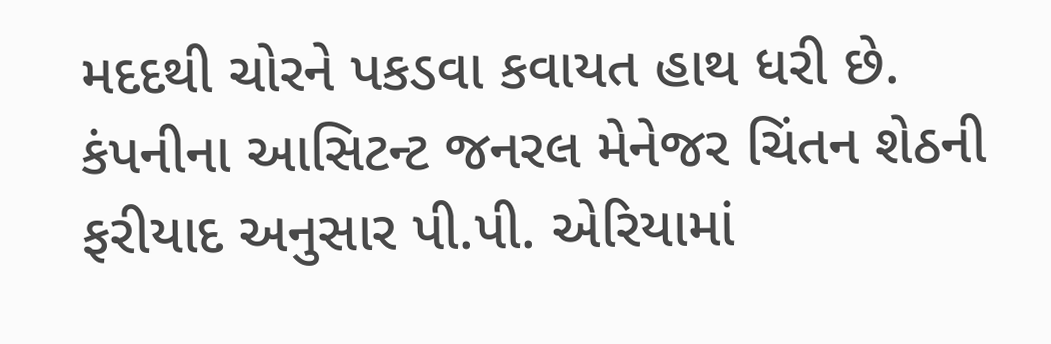મદદથી ચોરને પકડવા કવાયત હાથ ધરી છે.
કંપનીના આસિટન્ટ જનરલ મેનેજર ચિંતન શેઠની ફરીયાદ અનુસાર પી.પી. એરિયામાં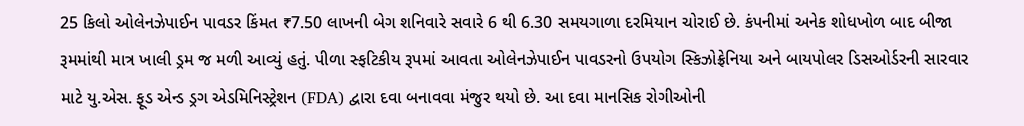25 કિલો ઓલેનઝેપાઈન પાવડર કિંમત ₹7.50 લાખની બેગ શનિવારે સવારે 6 થી 6.30 સમયગાળા દરમિયાન ચોરાઈ છે. કંપનીમાં અનેક શોધખોળ બાદ બીજા રૂમમાંથી માત્ર ખાલી ડ્રમ જ મળી આવ્યું હતું. પીળા સ્ફટિકીય રૂપમાં આવતા ઓલેનઝેપાઈન પાવડરનો ઉપયોગ સ્કિઝોફ્રેનિયા અને બાયપોલર ડિસઓર્ડરની સારવાર માટે યુ.એસ. ફૂડ એન્ડ ડ્રગ એડમિનિસ્ટ્રેશન (FDA) દ્વારા દવા બનાવવા મંજુર થયો છે. આ દવા માનસિક રોગીઓની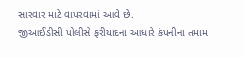સારવાર માટે વાપરવામાં આવે છે.
જીઆઈડીસી પોલીસે ફરીયાદના આધારે કંપનીના તમામ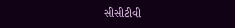સીસીટીવી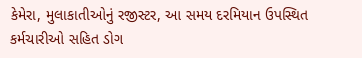કેમેરા, મુલાકાતીઓનું રજીસ્ટર, આ સમય દરમિયાન ઉપસ્થિત કર્મચારીઓ સહિત ડોગ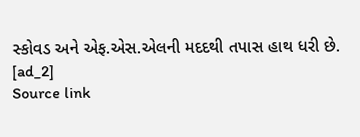સ્કોવડ અને એફ.એસ.એલની મદદથી તપાસ હાથ ધરી છે.
[ad_2]
Source link